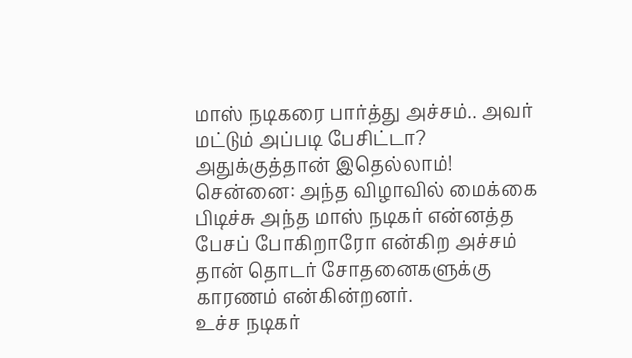மாஸ் நடிகரை பார்த்து அச்சம்.. அவர் மட்டும் அப்படி பேசிட்டா? அதுக்குத்தான் இதெல்லாம்!
சென்னை: அந்த விழாவில் மைக்கை பிடிச்சு அந்த மாஸ் நடிகர் என்னத்த பேசப் போகிறாரோ என்கிற அச்சம் தான் தொடர் சோதனைகளுக்கு காரணம் என்கின்றனர்.
உச்ச நடிகர்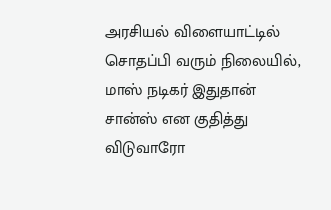அரசியல் விளையாட்டில் சொதப்பி வரும் நிலையில், மாஸ் நடிகர் இதுதான் சான்ஸ் என குதித்து விடுவாரோ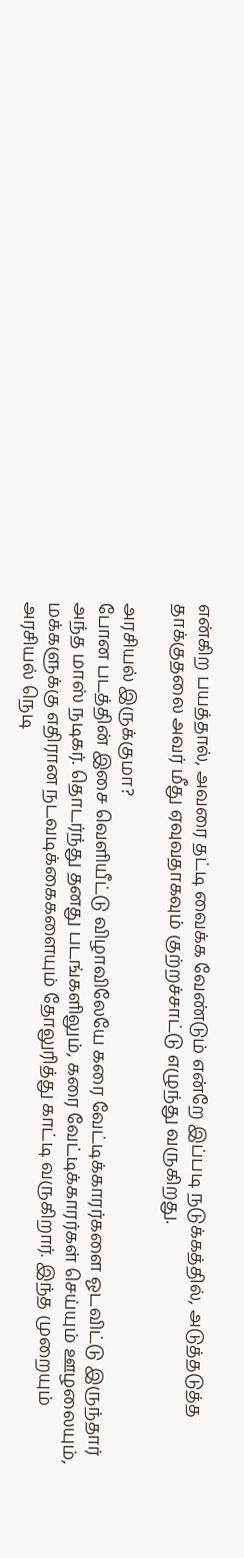என்கிற பயத்தால், அவரை தட்டி வைக்க வேண்டும் என்றே இப்படி நடுக்கத்தில், அடுத்தடுத்த தாக்குதலை அவர் மீது ஏவுவதாகவும் குற்றச்சாட்டு எழுந்து வருகிறது.

அரசியல் இருக்குமா?
போன படத்தின் இசை வெளியீட்டு விழாவிலேயே கரை வேட்டிக்காரர்களை ஓடவிட்டு இருந்தார் அந்த மாஸ் நடிகர். தொடர்ந்து தனது படங்களிலும், கரை வேட்டிக்காரர்கள் செய்யும் ஊழலையும், மக்களுக்கு எதிரான நடவடிக்கைகளையும் தோலுரித்து காட்டி வருகிறார். இந்த முறையும் அரசியல் நெடி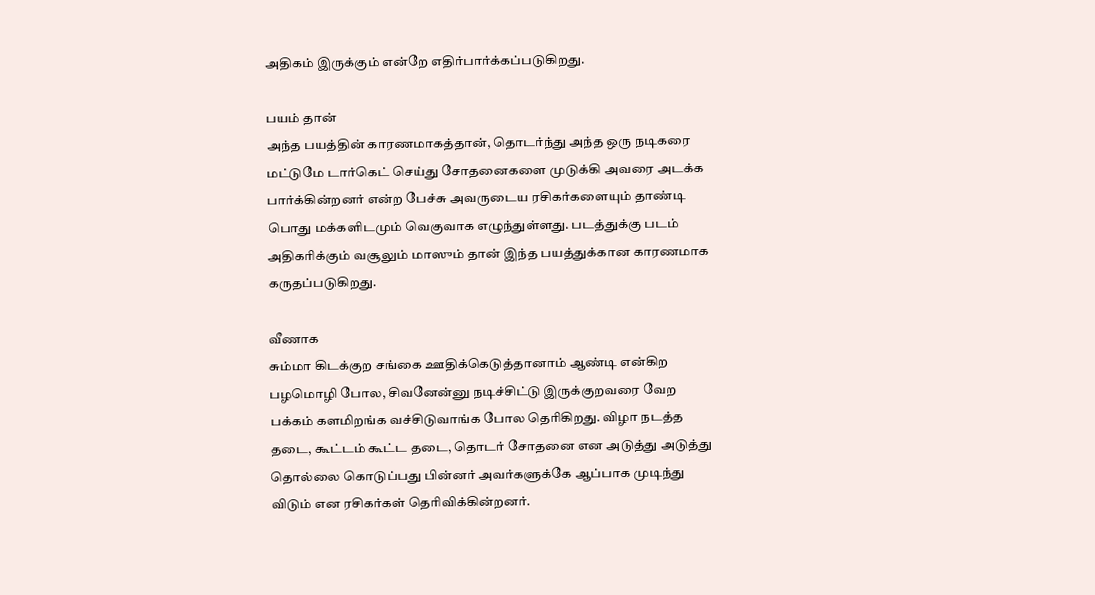அதிகம் இருக்கும் என்றே எதிர்பார்க்கப்படுகிறது.

பயம் தான்
அந்த பயத்தின் காரணமாகத்தான், தொடர்ந்து அந்த ஒரு நடிகரை மட்டுமே டார்கெட் செய்து சோதனைகளை முடுக்கி அவரை அடக்க பார்க்கின்றனர் என்ற பேச்சு அவருடைய ரசிகர்களையும் தாண்டி பொது மக்களிடமும் வெகுவாக எழுந்துள்ளது. படத்துக்கு படம் அதிகரிக்கும் வசூலும் மாஸும் தான் இந்த பயத்துக்கான காரணமாக கருதப்படுகிறது.

வீணாக
சும்மா கிடக்குற சங்கை ஊதிக்கெடுத்தானாம் ஆண்டி என்கிற பழமொழி போல, சிவனேன்னு நடிச்சிட்டு இருக்குறவரை வேற பக்கம் களமிறங்க வச்சிடுவாங்க போல தெரிகிறது. விழா நடத்த தடை, கூட்டம் கூட்ட தடை, தொடர் சோதனை என அடுத்து அடுத்து தொல்லை கொடுப்பது பின்னர் அவர்களுக்கே ஆப்பாக முடிந்து விடும் என ரசிகர்கள் தெரிவிக்கின்றனர்.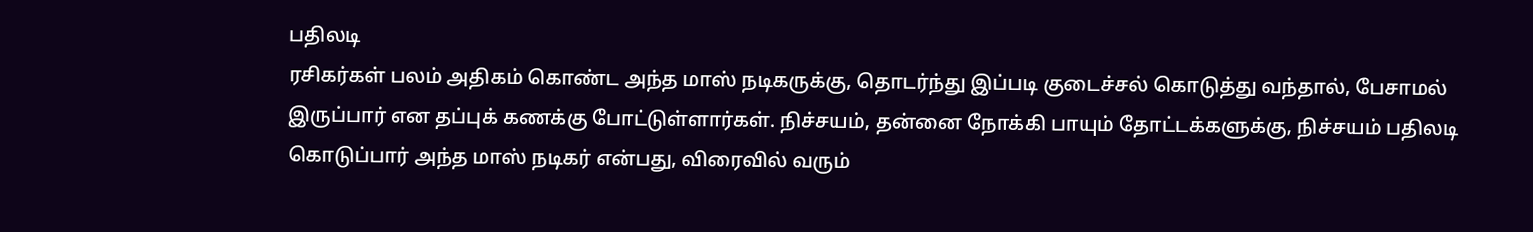பதிலடி
ரசிகர்கள் பலம் அதிகம் கொண்ட அந்த மாஸ் நடிகருக்கு, தொடர்ந்து இப்படி குடைச்சல் கொடுத்து வந்தால், பேசாமல் இருப்பார் என தப்புக் கணக்கு போட்டுள்ளார்கள். நிச்சயம், தன்னை நோக்கி பாயும் தோட்டக்களுக்கு, நிச்சயம் பதிலடி கொடுப்பார் அந்த மாஸ் நடிகர் என்பது, விரைவில் வரும்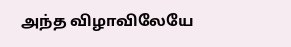அந்த விழாவிலேயே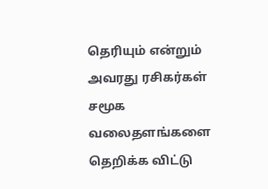தெரியும் என்றும் அவரது ரசிகர்கள் சமூக வலைதளங்களை தெறிக்க விட்டு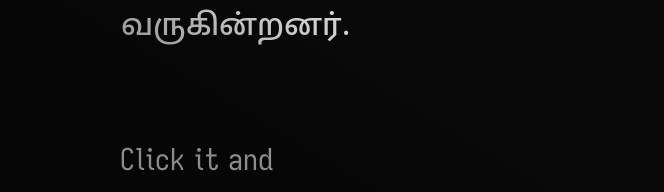வருகின்றனர்.


Click it and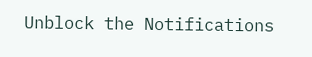Unblock the Notifications